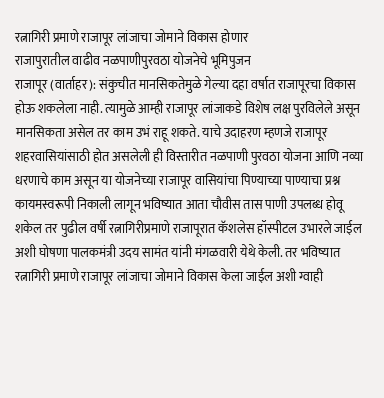रत्नागिरी प्रमाणे राजापूर लांजाचा जोमाने विकास होणार
राजापुरातील वाढीव नळपाणीपुरवठा योजनेचे भूमिपुजन
राजापूर (वार्ताहर): संकुचीत मानसिकतेमुळे गेल्या दहा वर्षात राजापूरचा विकास होऊ शकलेला नाही. त्यामुळे आम्ही राजापूर लांजाकडे विशेष लक्ष पुरविलेले असून मानसिकता असेल तर काम उभं राहू शकते. याचे उदाहरण म्हणजे राजापूर शहरवासियांसाठी होत असलेली ही विस्तारीत नळपाणी पुरवठा योजना आणि नव्या धरणाचे काम असून या योजनेच्या राजापूर वासियांचा पिण्याच्या पाण्याचा प्रश्न कायमस्वरूपी निकाली लागून भविष्यात आता चौवीस तास पाणी उपलब्ध होवू शकेल तर पुढील वर्षी रत्नागिरीप्रमाणे राजापूरात कॅशलेस हॉस्पीटल उभारले जाईल अशी घोषणा पालकमंत्री उदय सामंत यांनी मंगळवारी येथे केली. तर भविष्यात रत्नागिरी प्रमाणे राजापूर लांजाचा जोमाने विकास केला जाईल अशी ग्वाही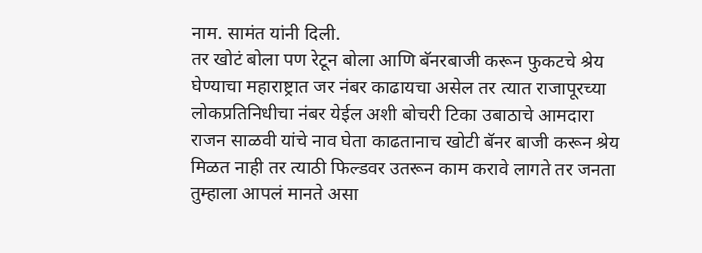नाम. सामंत यांनी दिली.
तर खोटं बोला पण रेटून बोला आणि बॅनरबाजी करून फुकटचे श्रेय घेण्याचा महाराष्ट्रात जर नंबर काढायचा असेल तर त्यात राजापूरच्या लोकप्रतिनिधीचा नंबर येईल अशी बोचरी टिका उबाठाचे आमदारा राजन साळवी यांचे नाव घेता काढतानाच खोटी बॅनर बाजी करून श्रेय मिळत नाही तर त्याठी फिल्डवर उतरून काम करावे लागते तर जनता तुम्हाला आपलं मानते असा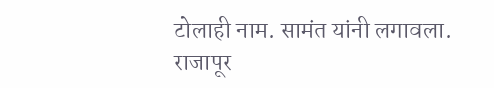टोलाही नाम. सामंत यांनी लगावला.
राजापूर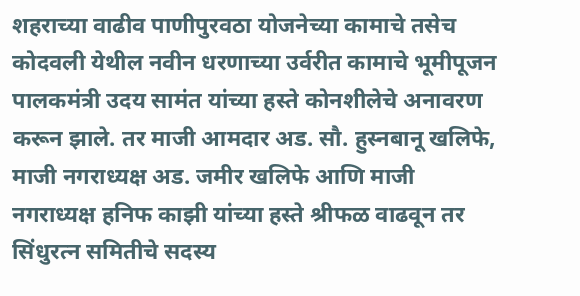शहराच्या वाढीव पाणीपुरवठा योजनेच्या कामाचे तसेच कोदवली येथील नवीन धरणाच्या उर्वरीत कामाचे भूमीपूजन पालकमंत्री उदय सामंत यांच्या हस्ते कोनशीलेचे अनावरण करून झाले. तर माजी आमदार अड. सौ. हुस्नबानू खलिफे, माजी नगराध्यक्ष अड. जमीर खलिफे आणि माजी नगराध्यक्ष हनिफ काझी यांच्या हस्ते श्रीफळ वाढवून तर सिंधुरत्न समितीचे सदस्य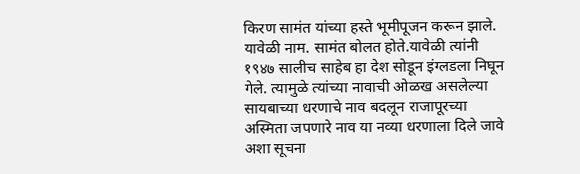किरण सामंत यांच्या हस्ते भूमीपूजन करून झाले. यावेळी नाम. सामंत बोलत होते.यावेळी त्यांनी १९४७ सालीच साहेब हा देश सोडून इंग्लडला निघून गेले. त्यामुळे त्यांच्या नावाची ओळख असलेल्या सायबाच्या धरणाचे नाव बदलून राजापूरच्या अस्मिता जपणारे नाव या नव्या धरणाला दिले जावे अशा सूचना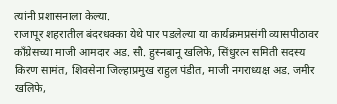त्यांनी प्रशासनाला केल्या.
राजापूर शहरातील बंदरधक्का येथे पार पडलेल्या या कार्यक्रमप्रसंगी व्यासपीठावर काँग्रेसच्या माजी आमदार अड. सौ. हुस्नबानू खलिफे, सिंधुरत्न समिती सदस्य किरण सामंत, शिवसेना जिल्हाप्रमुख राहुल पंडीत, माजी नगराध्यक्ष अड. जमीर खलिफे,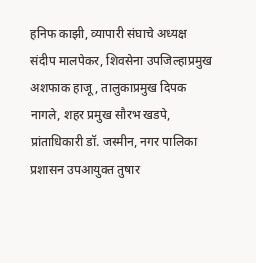हनिफ काझी, व्यापारी संघाचे अध्यक्ष संदीप मालपेकर, शिवसेना उपजिल्हाप्रमुख अशफाक हाजू, तालुकाप्रमुख दिपक नागले, शहर प्रमुख सौरभ खडपे, प्रांताधिकारी डॉ. जस्मीन, नगर पालिका प्रशासन उपआयुक्त तुषार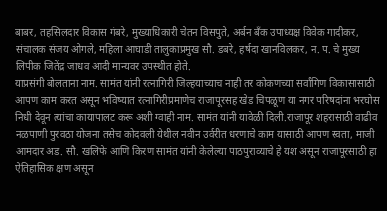बाबर, तहसिलदार विकास गंबरे, मुख्याधिकारी चेतन विसपुते, अर्बन बँक उपाध्यक्ष विवेक गादीकर, संचालक संजय ओगले, महिला आघाडी तालुकाप्रमुख सौ. डबरे, हर्षदा खानविलकर, न. प. चे मुख्य लिपीक जितेंद्र जाधव आदी मान्यवर उपस्थीत होते.
याप्रसंगी बोलताना नाम. सामंत यांनी रत्नागिरी जिल्हयाच्याच नाही तर कोकणच्या सर्वांगिण विकासासाठी आपण काम करत असून भविष्यात रत्नागिरीप्रमाणेच राजापूरसह खेड चिपळूण या नगर परिषदांना भरघोस निधी देवून त्यांचा कायापालट करू अशी ग्वाही नाम. सामंत यांनी यावेळी दिली.राजापूर शहरासाठी वाढीव नळपाणी पुरवठा योजना तसेच कोदवली येथील नवीन उर्वरीत धरणाचे काम यासाठी आपण स्वता, माजी आमदार अड. सौ. खलिफे आणि किरण सामंत यांनी केलेल्या पाठपुराव्याचे हे यश असून राजापूरसाठी हा ऐतिहासिक क्षण असून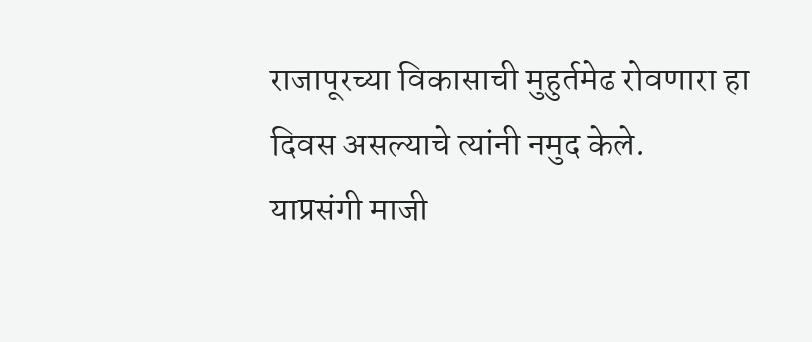राजापूरच्या विकासाची मुहुर्तमेढ रोवणारा हा दिवस असल्याचे त्यांनी नमुद केले.
याप्रसंगी माजी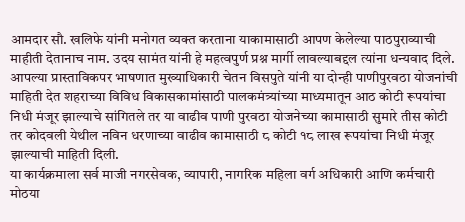आमदार सौ. खलिफे यांनी मनोगत व्यक्त करताना याकामासाठी आपण केलेल्या पाठपुराव्याची माहीती देतानाच नाम. उदय सामंत यांनी हे महत्वपुर्ण प्रश्न मार्गी लावल्याबद्दल त्यांना धन्यवाद दिले. आपल्या प्रास्ताविकपर भाषणात मुख्याधिकारी चेतन विसपुते यांनी या दोन्ही पाणीपुरवठा योजनांची माहिती देत शहराच्या विविध विकासकामांसाठी पालकमंत्र्यांच्या माध्यमातून आठ कोटी रूपयांचा निधी मंजूर झाल्याचे सांगितले तर या वाढीव पाणी पुरवठा योजनेच्या कामासाठी सुमारे तीस कोटी तर कोदवली येथील नविन धरणाच्या वाढीव कामासाठी ८ कोटी १८ लाख रूपयांचा निधी मंजूर झाल्याची माहिती दिली.
या कार्यक्रमाला सर्व माजी नगरसेवक, व्यापारी, नागरिक महिला वर्ग अधिकारी आणि कर्मचारी मोठया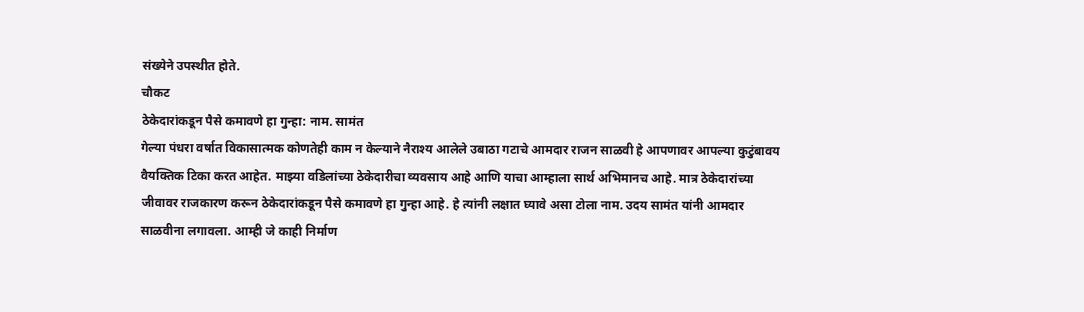संख्येने उपस्थीत होते.
चौकट
ठेकेदारांकडून पैसे कमावणे हा गुन्हा: नाम. सामंत
गेल्या पंधरा वर्षात विकासात्मक कोणतेही काम न केल्याने नैराश्य आलेले उबाठा गटाचे आमदार राजन साळवी हे आपणावर आपल्या कुटुंबावय वैयक्तिक टिका करत आहेत. माझ्या वडिलांच्या ठेकेदारीचा व्यवसाय आहे आणि याचा आम्हाला सार्थ अभिमानच आहे. मात्र ठेकेदारांच्या जीवावर राजकारण करून ठेकेदारांकडून पैसे कमावणे हा गुन्हा आहे. हे त्यांनी लक्षात घ्यावे असा टोला नाम. उदय सामंत यांनी आमदार साळवीना लगावला. आम्ही जे काही निर्माण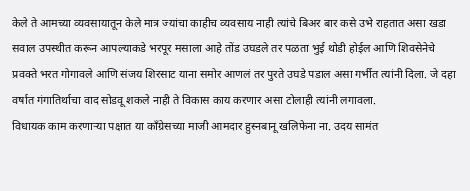केले ते आमच्या व्यवसायातून केले मात्र ज्यांचा काहीच व्यवसाय नाही त्यांचे बिअर बार कसे उभे राहतात असा खडा सवाल उपस्थीत करून आपल्याकडे भरपूर मसाला आहे तोंड उघडले तर पळता भुई थोडी होईल आणि शिवसेनेचे प्रवक्ते भरत गोगावले आणि संजय शिरसाट याना समोर आणलं तर पुरते उघडे पडाल असा गर्भीत त्यांनी दिला. जे दहा वर्षात गंगातिर्थाचा वाद सोडवू शकले नाही ते विकास काय करणार असा टोलाही त्यांनी लगावला.
विधायक काम करणाऱ्या पक्षात या काँग्रेसच्या माजी आमदार हुस्नबानू खलिफेना ना. उदय सामंत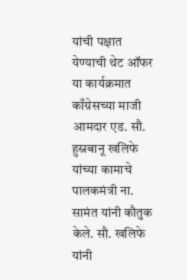यांची पक्षात येण्याची थेट ऑफर
या कार्यक्रमात काँग्रेसच्या माजी आमदार एड. सौ. हुस्नबानू खलिफे यांच्या कामाचे पालकमंत्री ना. सामंत यांनी कौतुक केले. सौ. खलिफे यांनी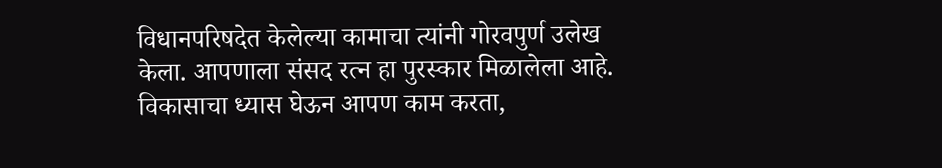विधानपरिषदेत केलेल्या कामाचा त्यांनी गोरवपुर्ण उलेख केला. आपणाला संसद रत्न हा पुरस्कार मिळालेला आहे. विकासाचा ध्यास घेऊन आपण काम करता,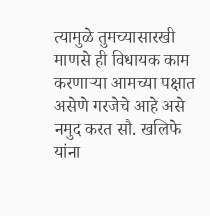त्यामुळे तुमच्यासारखी माणसे ही विधायक काम करणाऱ्या आमच्या पक्षात असेणे गरजेचे आहे असे नमुद करत सौ. खलिफे यांना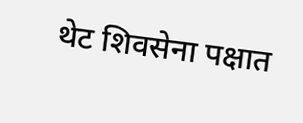थेट शिवसेना पक्षात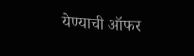येण्याची ऑफर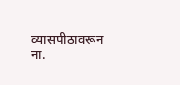व्यासपीठावरून ना.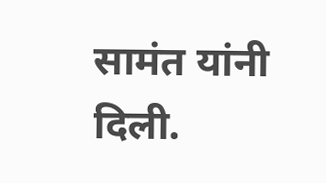सामंत यांनी दिली.